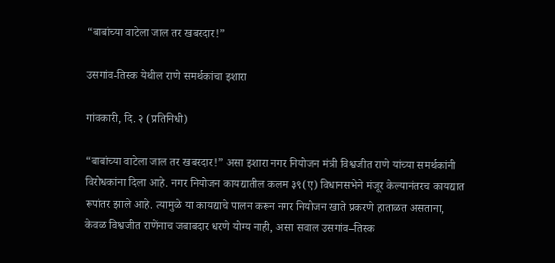“बाबांच्या वाटेला जाल तर खबरदार!”

उसगांव-तिस्क येथील राणे समर्थकांचा इशारा

गांवकारी, दि. २ (प्रतिनिधी)

“बाबांच्या वाटेला जाल तर खबरदार!” असा इशारा नगर नियोजन मंत्री विश्वजीत राणे यांच्या समर्थकांनी विरोधकांना दिला आहे. नगर नियोजन कायद्यातील कलम ३९(ए) विधानसभेने मंजूर केल्यानंतरच कायद्यात रूपांतर झाले आहे. त्यामुळे या कायद्याचे पालन करून नगर नियोजन खाते प्रकरणे हाताळत असताना, केवळ विश्वजीत राणेंनाच जबाबदार धरणे योग्य नाही, असा सवाल उसगांव–तिस्क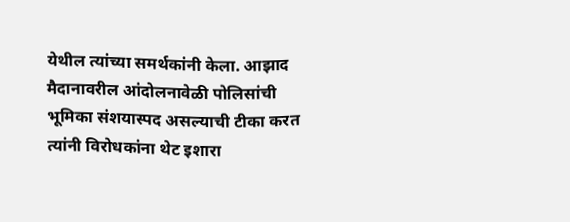येथील त्यांच्या समर्थकांनी केला. आझाद मैदानावरील आंदोलनावेळी पोलिसांची भूमिका संशयास्पद असल्याची टीका करत त्यांनी विरोधकांना थेट इशारा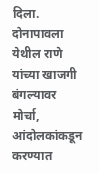दिला.
दोनापावला येथील राणे यांच्या खाजगी बंगल्यावर मोर्चा, आंदोलकांकडून करण्यात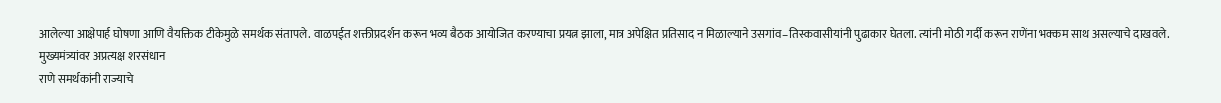आलेल्या आक्षेपार्ह घोषणा आणि वैयक्तिक टीकेमुळे समर्थक संतापले. वाळपईत शक्तीप्रदर्शन करून भव्य बैठक आयोजित करण्याचा प्रयत्न झाला, मात्र अपेक्षित प्रतिसाद न मिळाल्याने उसगांव–तिस्कवासीयांनी पुढाकार घेतला. त्यांनी मोठी गर्दी करून राणेंना भक्कम साथ असल्याचे दाखवले.
मुख्यमंत्र्यांवर अप्रत्यक्ष शरसंधान
राणे समर्थकांनी राज्याचे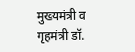मुख्यमंत्री व गृहमंत्री डॉ.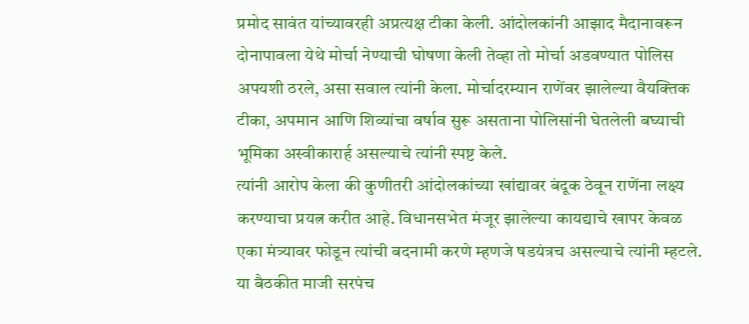प्रमोद सावंत यांच्यावरही अप्रत्यक्ष टीका केली. आंदोलकांनी आझाद मैदानावरून दोनापावला येथे मोर्चा नेण्याची घोषणा केली तेव्हा तो मोर्चा अडवण्यात पोलिस अपयशी ठरले, असा सवाल त्यांनी केला. मोर्चादरम्यान राणेंवर झालेल्या वैयक्तिक टीका, अपमान आणि शिव्यांचा वर्षाव सुरू असताना पोलिसांनी घेतलेली बघ्याची भूमिका अस्वीकारार्ह असल्याचे त्यांनी स्पष्ट केले.
त्यांनी आरोप केला की कुणीतरी आंदोलकांच्या खांद्यावर बंदूक ठेवून राणेंना लक्ष्य करण्याचा प्रयत्न करीत आहे. विधानसभेत मंजूर झालेल्या कायद्याचे खापर केवळ एका मंत्र्यावर फोडून त्यांची बदनामी करणे म्हणजे षडयंत्रच असल्याचे त्यांनी म्हटले.
या बैठकीत माजी सरपंच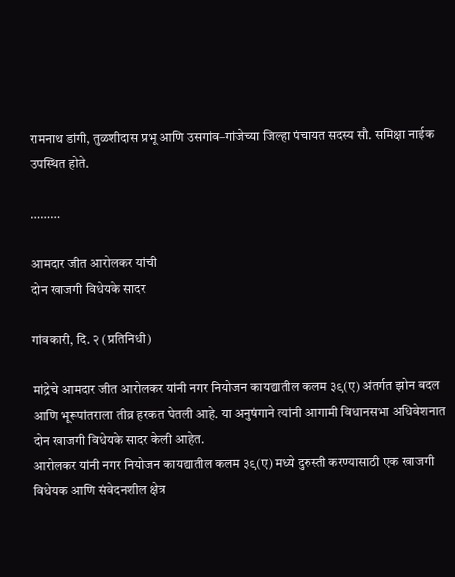रामनाथ डांगी, तुळशीदास प्रभू आणि उसगांव–गांजेच्या जिल्हा पंचायत सदस्य सौ. समिक्षा नाईक उपस्थित होते.

………

आमदार जीत आरोलकर यांची
दोन खाजगी विधेयके सादर

गांवकारी, दि. २ (प्रतिनिधी)

मांद्रेचे आमदार जीत आरोलकर यांनी नगर नियोजन कायद्यातील कलम ३९(ए) अंतर्गत झोन बदल आणि भूरूपांतराला तीव्र हरकत घेतली आहे. या अनुषंगाने त्यांनी आगामी विधानसभा अधिवेशनात दोन खाजगी विधेयके सादर केली आहेत.
आरोलकर यांनी नगर नियोजन कायद्यातील कलम ३९(ए) मध्ये दुरुस्ती करण्यासाठी एक खाजगी विधेयक आणि संवेदनशील क्षेत्र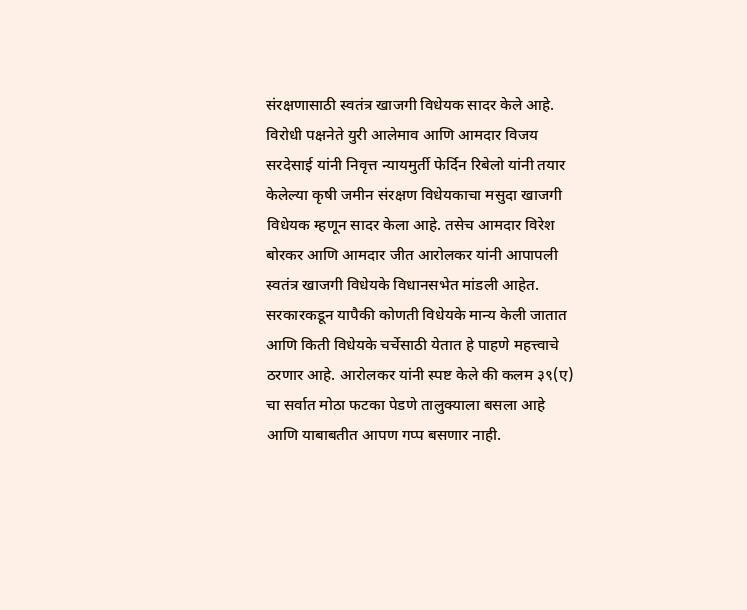संरक्षणासाठी स्वतंत्र खाजगी विधेयक सादर केले आहे.
विरोधी पक्षनेते युरी आलेमाव आणि आमदार विजय सरदेसाई यांनी निवृत्त न्यायमुर्ती फेर्दिन रिबेलो यांनी तयार केलेल्या कृषी जमीन संरक्षण विधेयकाचा मसुदा खाजगी विधेयक म्हणून सादर केला आहे. तसेच आमदार विरेश बोरकर आणि आमदार जीत आरोलकर यांनी आपापली स्वतंत्र खाजगी विधेयके विधानसभेत मांडली आहेत.
सरकारकडून यापैकी कोणती विधेयके मान्य केली जातात आणि किती विधेयके चर्चेसाठी येतात हे पाहणे महत्त्वाचे ठरणार आहे. आरोलकर यांनी स्पष्ट केले की कलम ३९(ए) चा सर्वात मोठा फटका पेडणे तालुक्याला बसला आहे आणि याबाबतीत आपण गप्प बसणार नाही.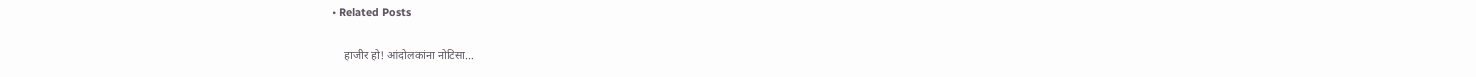• Related Posts

    हाजीर हो! आंदोलकांना नोटिसा…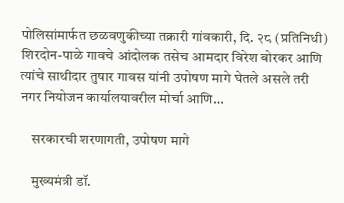पोलिसांमार्फत छळवणुकीच्या तक्रारी गांवकारी, दि. २८ (प्रतिनिधी) शिरदोन-पाळे गावचे आंदोलक तसेच आमदार विरेश बोरकर आणि त्यांचे साथीदार तुषार गावस यांनी उपोषण मागे घेतले असले तरी नगर नियोजन कार्यालयावरील मोर्चा आणि…

    सरकारची शरणागती, उपोषण मागे

    मुख्यमंत्री डॉ.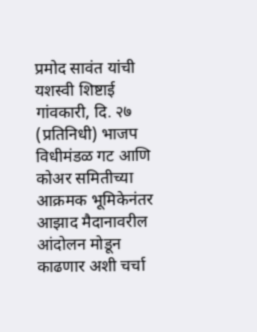प्रमोद सावंत यांची यशस्वी शिष्टाई गांवकारी, दि. २७ (प्रतिनिधी) भाजप विधीमंडळ गट आणि कोअर समितीच्या आक्रमक भूमिकेनंतर आझाद मैदानावरील आंदोलन मोडून काढणार अशी चर्चा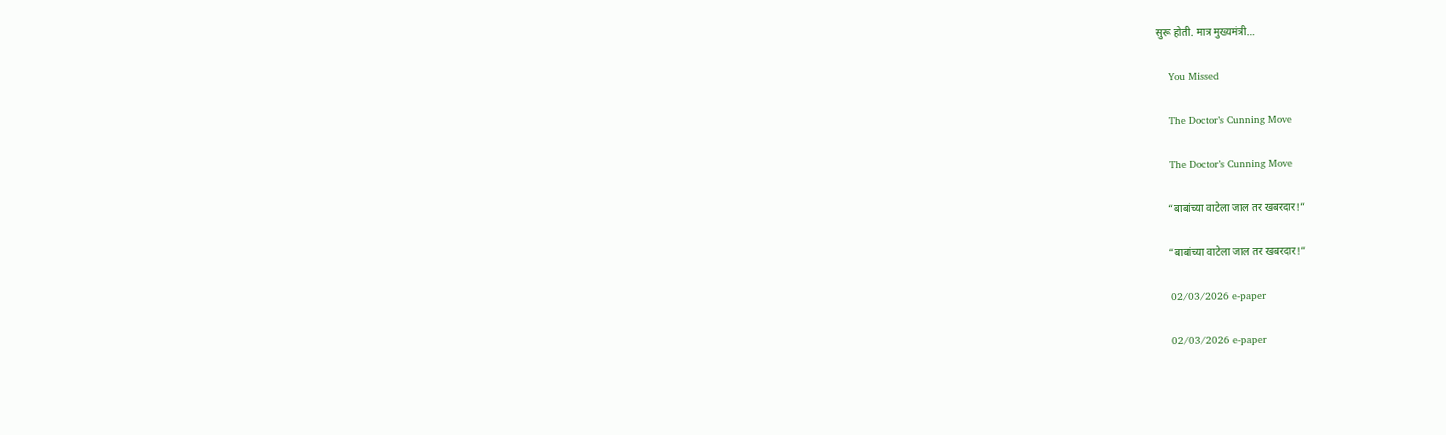सुरू होती. मात्र मुख्यमंत्री…

    You Missed

    The Doctor’s Cunning Move

    The Doctor’s Cunning Move

    “बाबांच्या वाटेला जाल तर खबरदार!”

    “बाबांच्या वाटेला जाल तर खबरदार!”

    02/03/2026 e-paper

    02/03/2026 e-paper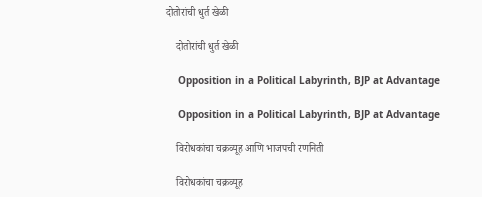दोतोरांची धुर्त खेळी

    दोतोरांची धुर्त खेळी

    Opposition in a Political Labyrinth, BJP at Advantage

    Opposition in a Political Labyrinth, BJP at Advantage

    विरोधकांचा चक्रव्यूह आणि भाजपची रणनिती

    विरोधकांचा चक्रव्यूह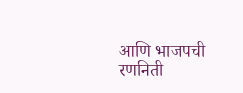आणि भाजपची रणनिती